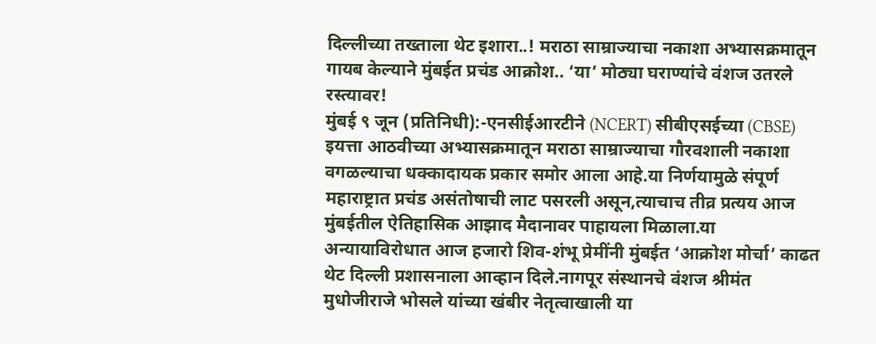दिल्लीच्या तख्ताला थेट इशारा..! मराठा साम्राज्याचा नकाशा अभ्यासक्रमातून गायब केल्याने मुंबईत प्रचंड आक्रोश.. ‘या’ मोठ्या घराण्यांचे वंशज उतरले रस्त्यावर!
मुंबई ९ जून (प्रतिनिधी):-एनसीईआरटीने (NCERT) सीबीएसईच्या (CBSE) इयत्ता आठवीच्या अभ्यासक्रमातून मराठा साम्राज्याचा गौरवशाली नकाशा वगळल्याचा धक्कादायक प्रकार समोर आला आहे.या निर्णयामुळे संपूर्ण महाराष्ट्रात प्रचंड असंतोषाची लाट पसरली असून,त्याचाच तीव्र प्रत्यय आज मुंबईतील ऐतिहासिक आझाद मैदानावर पाहायला मिळाला.या अन्यायाविरोधात आज हजारो शिव-शंभू प्रेमींनी मुंबईत ‘आक्रोश मोर्चा’ काढत थेट दिल्ली प्रशासनाला आव्हान दिले.नागपूर संस्थानचे वंशज श्रीमंत मुधोजीराजे भोसले यांच्या खंबीर नेतृत्वाखाली या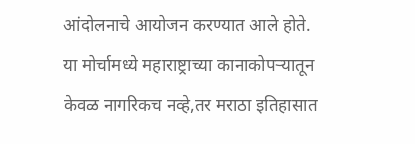आंदोलनाचे आयोजन करण्यात आले होते. या मोर्चामध्ये महाराष्ट्राच्या कानाकोपऱ्यातून केवळ नागरिकच नव्हे,तर मराठा इतिहासात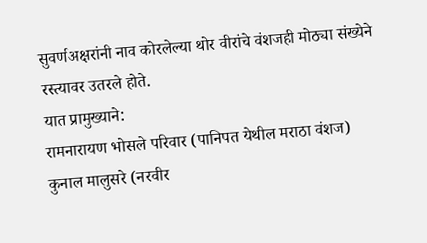सुवर्णअक्षरांनी नाव कोरलेल्या थोर वीरांचे वंशजही मोठ्या संख्येने रस्त्यावर उतरले होते.
यात प्रामुख्याने:
रामनारायण भोसले परिवार (पानिपत येथील मराठा वंशज)
कुनाल मालुसरे (नरवीर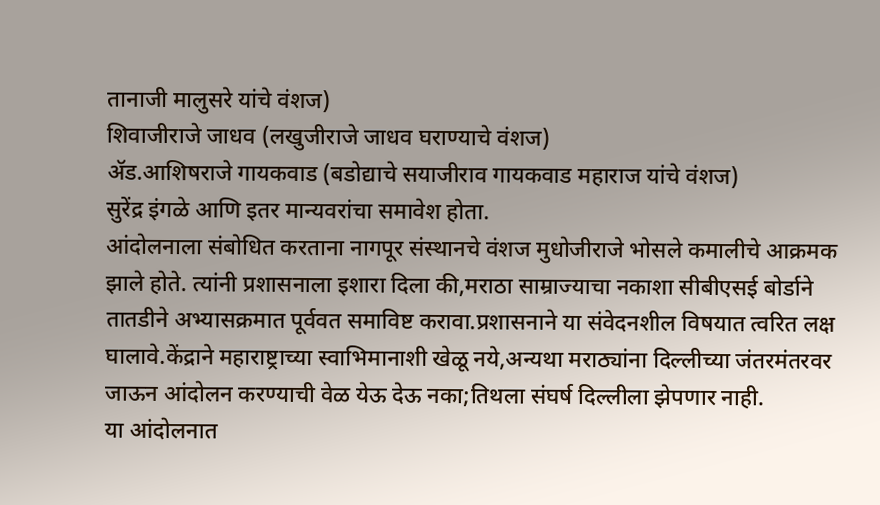तानाजी मालुसरे यांचे वंशज)
शिवाजीराजे जाधव (लखुजीराजे जाधव घराण्याचे वंशज)
ॲड.आशिषराजे गायकवाड (बडोद्याचे सयाजीराव गायकवाड महाराज यांचे वंशज)
सुरेंद्र इंगळे आणि इतर मान्यवरांचा समावेश होता.
आंदोलनाला संबोधित करताना नागपूर संस्थानचे वंशज मुधोजीराजे भोसले कमालीचे आक्रमक झाले होते. त्यांनी प्रशासनाला इशारा दिला की,मराठा साम्राज्याचा नकाशा सीबीएसई बोर्डाने तातडीने अभ्यासक्रमात पूर्ववत समाविष्ट करावा.प्रशासनाने या संवेदनशील विषयात त्वरित लक्ष घालावे.केंद्राने महाराष्ट्राच्या स्वाभिमानाशी खेळू नये,अन्यथा मराठ्यांना दिल्लीच्या जंतरमंतरवर जाऊन आंदोलन करण्याची वेळ येऊ देऊ नका;तिथला संघर्ष दिल्लीला झेपणार नाही.
या आंदोलनात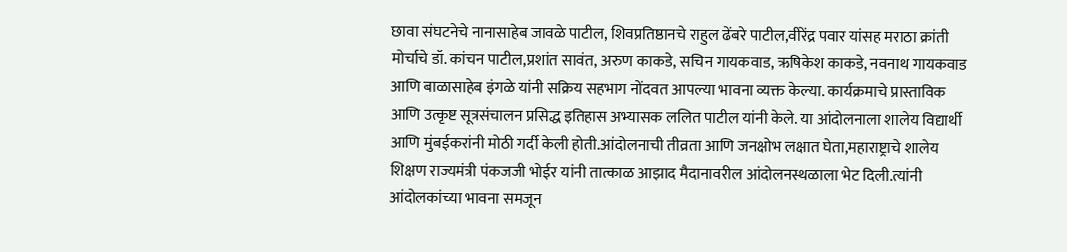छावा संघटनेचे नानासाहेब जावळे पाटील, शिवप्रतिष्ठानचे राहुल ढेंबरे पाटील,वीरेंद्र पवार यांसह मराठा क्रांती मोर्चाचे डॉ. कांचन पाटील,प्रशांत सावंत, अरुण काकडे, सचिन गायकवाड, ऋषिकेश काकडे, नवनाथ गायकवाड आणि बाळासाहेब इंगळे यांनी सक्रिय सहभाग नोंदवत आपल्या भावना व्यक्त केल्या. कार्यक्रमाचे प्रास्ताविक आणि उत्कृष्ट सूत्रसंचालन प्रसिद्ध इतिहास अभ्यासक ललित पाटील यांनी केले. या आंदोलनाला शालेय विद्यार्थी आणि मुंबईकरांनी मोठी गर्दी केली होती.आंदोलनाची तीव्रता आणि जनक्षोभ लक्षात घेता,महाराष्ट्राचे शालेय शिक्षण राज्यमंत्री पंकजजी भोईर यांनी तात्काळ आझाद मैदानावरील आंदोलनस्थळाला भेट दिली.त्यांनी आंदोलकांच्या भावना समजून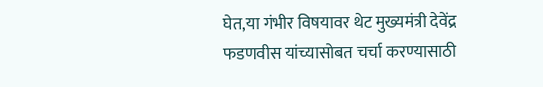घेत,या गंभीर विषयावर थेट मुख्यमंत्री देवेंद्र फडणवीस यांच्यासोबत चर्चा करण्यासाठी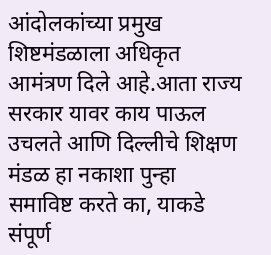आंदोलकांच्या प्रमुख शिष्टमंडळाला अधिकृत आमंत्रण दिले आहे.आता राज्य सरकार यावर काय पाऊल उचलते आणि दिल्लीचे शिक्षण मंडळ हा नकाशा पुन्हा समाविष्ट करते का, याकडे संपूर्ण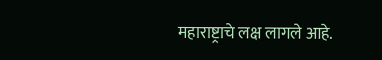महाराष्ट्राचे लक्ष लागले आहे.